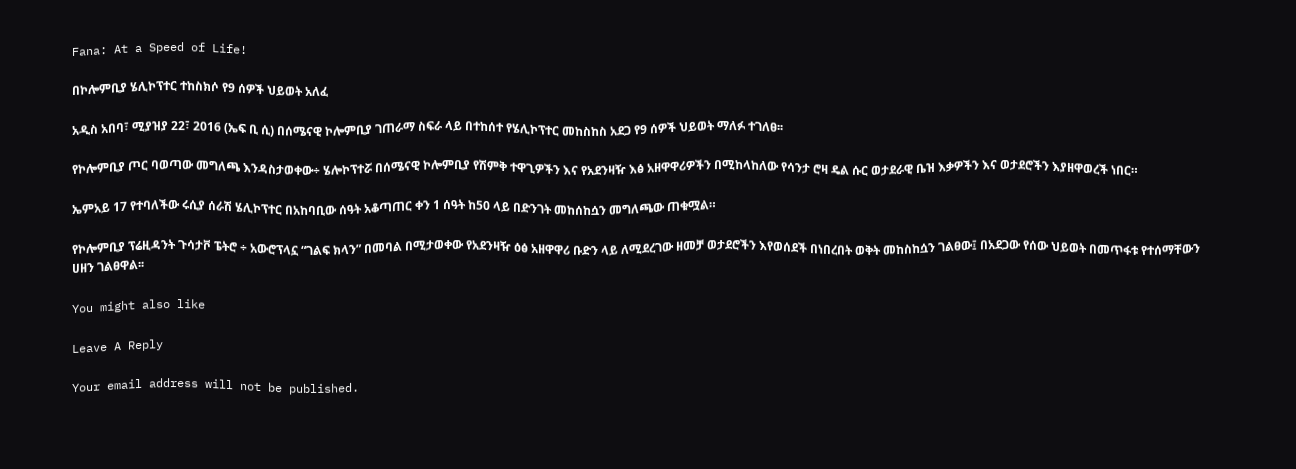Fana: At a Speed of Life!

በኮሎምቢያ ሄሊኮፕተር ተከስክሶ የ9 ሰዎች ህይወት አለፈ

አዲስ አበባ፣ ሚያዝያ 22፣ 2016 (ኤፍ ቢ ሲ) በሰሜናዊ ኮሎምቢያ ገጠራማ ስፍራ ላይ በተከሰተ የሄሊኮፕተር መከስከስ አደጋ የ9 ሰዎች ህይወት ማለፉ ተገለፀ፡፡

የኮሎምቢያ ጦር ባወጣው መግለጫ እንዳስታወቀው÷ ሄሎኮፕተሯ በሰሜናዊ ኮሎምቢያ የሽምቅ ተዋጊዎችን እና የአደንዛዥ እፅ አዘዋዋሪዎችን በሚከላከለው የሳንታ ሮዛ ዴል ሱር ወታደራዊ ቤዝ እቃዎችን እና ወታደሮችን እያዘዋወረች ነበር።

ኤምአይ 17 የተባለችው ሩሲያ ሰራሽ ሄሊኮፕተር በአከባቢው ሰዓት አቆጣጠር ቀን 1 ሰዓት ከ50 ላይ በድንገት መከሰከሷን መግለጫው ጠቁሟል።

የኮሎምቢያ ፕሬዚዳንት ጉሳታቮ ፔትሮ ÷ አውሮፕላኗ “ገልፍ ክላን” በመባል በሚታወቀው የአደንዛዥ ዕፅ አዘዋዋሪ ቡድን ላይ ለሚደረገው ዘመቻ ወታደሮችን እየወሰደች በነበረበት ወቅት መከስከሷን ገልፀው፤ በአደጋው የሰው ህይወት በመጥፋቱ የተሰማቸውን ሀዘን ገልፀዋል፡፡

You might also like

Leave A Reply

Your email address will not be published.